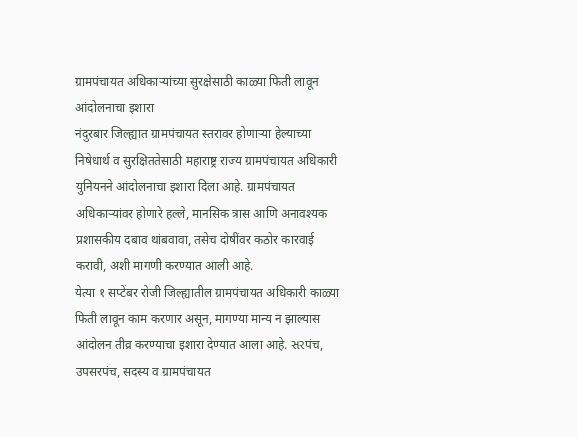ग्रामपंचायत अधिकाऱ्यांच्या सुरक्षेसाठी काळ्या फिती लावून आंदोलनाचा इशारा
नंदुरबार जिल्ह्यात ग्रामपंचायत स्तरावर होणाऱ्या हेल्याच्या निषेधार्थ व सुरक्षिततेसाठी महाराष्ट्र राज्य ग्रामपंचायत अधिकारी युनियनने आंदोलनाचा इशारा दिला आहे. ग्रामपंचायत अधिकाऱ्यांवर होणारे हल्ले, मानसिक त्रास आणि अनावश्यक प्रशासकीय दबाव थांबवावा, तसेच दोषींवर कठोर कारवाई करावी, अशी मागणी करण्यात आली आहे.
येत्या १ सप्टेंबर रोजी जिल्ह्यातील ग्रामपंचायत अधिकारी काळ्या फिती लावून काम करणार असून, मागण्या मान्य न झाल्यास आंदोलन तीव्र करण्याचा इशारा देण्यात आला आहे. સરपंच, उपसरपंच, सदस्य व ग्रामपंचायत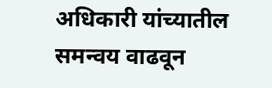अधिकारी यांच्यातील समन्वय वाढवून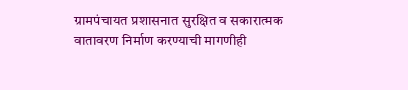ग्रामपंचायत प्रशासनात सुरक्षित व सकारात्मक वातावरण निर्माण करण्याची मागणीही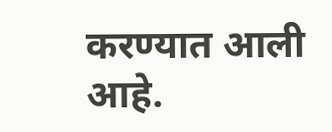करण्यात आली आहे.